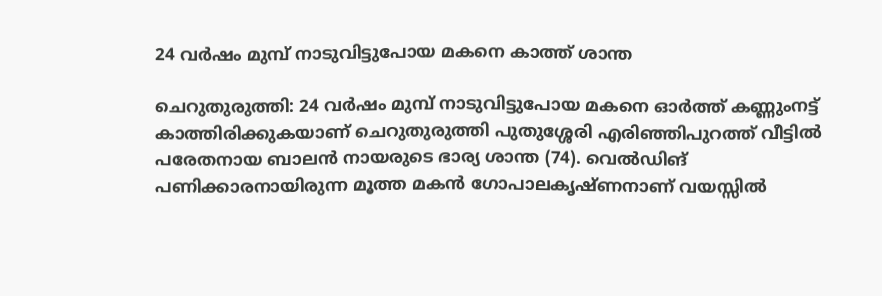24 വർഷം മുമ്പ് നാടുവിട്ടുപോയ മകനെ കാത്ത് ശാന്ത

ചെറുതുരുത്തി: 24 വർഷം മുമ്പ് നാടുവിട്ടുപോയ മകനെ ഓർത്ത് കണ്ണുംനട്ട് കാത്തിരിക്കുകയാണ് ചെറുതുരുത്തി പുതുശ്ശേരി എരിഞ്ഞിപുറത്ത് വീട്ടിൽ പരേതനായ ബാലൻ നായരുടെ ഭാര്യ ശാന്ത (74). വെൽഡിങ് പണിക്കാരനായിരുന്ന മൂത്ത മകൻ ഗോപാലകൃഷ്ണനാണ് വയസ്സിൽ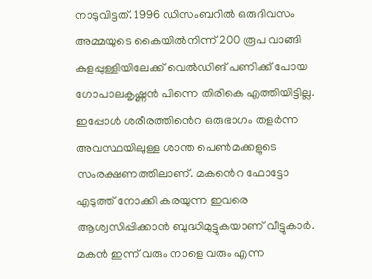നാടുവിട്ടത്. 1996 ഡിസംബറിൽ ഒരുദിവസം അമ്മയുടെ കൈയിൽനിന്ന് 200 രൂപ വാങ്ങി കുളപ്പുള്ളിയിലേക്ക് വെൽഡിങ് പണിക്ക് പോയ ഗോപാലകൃഷ്ണൻ പിന്നെ തിരികെ എത്തിയിട്ടില്ല. ഇപ്പോൾ ശരീരത്തിൻെറ ഒരുഭാഗം തളർന്ന അവസ്ഥയിലുള്ള ശാന്ത പെൺമക്കളുടെ സംരക്ഷണത്തിലാണ്. മകൻെറ ഫോട്ടോ എടുത്ത് നോക്കി കരയുന്ന ഇവരെ ആശ്വസിപ്പിക്കാൻ ബുദ്ധിമുട്ടുകയാണ് വീട്ടുകാർ. മകൻ ഇന്ന് വരും നാളെ വരും എന്ന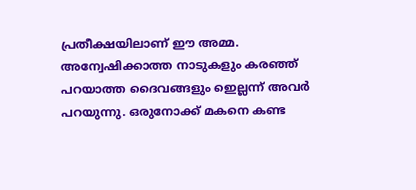പ്രതീക്ഷയിലാണ് ഈ അമ്മ. അന്വേഷിക്കാത്ത നാടുകളും കരഞ്ഞ് പറയാത്ത ദൈവങ്ങളും ഇെല്ലന്ന് അവർ പറയുന്നു. ഒരുനോക്ക് മകനെ കണ്ട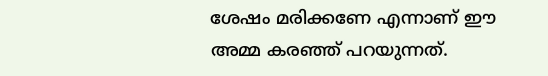ശേഷം മരിക്കണേ എന്നാണ് ഈ അമ്മ കരഞ്ഞ് പറയുന്നത്.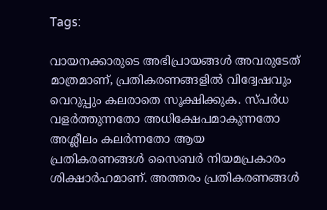Tags:

വായനക്കാരുടെ അഭിപ്രായങ്ങള്‍ അവരുടേത് മാത്രമാണ്, പ്രതികരണങ്ങളിൽ വിദ്വേഷവും വെറുപ്പും കലരാതെ സൂക്ഷിക്കുക. സ്പർധ വളർത്തുന്നതോ അധിക്ഷേപമാകുന്നതോ അശ്ലീലം കലർന്നതോ ആയ പ്രതികരണങ്ങൾ സൈബർ നിയമപ്രകാരം ശിക്ഷാർഹമാണ്. അത്തരം പ്രതികരണങ്ങൾ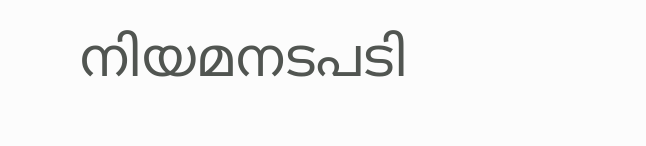നിയമനടപടി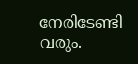നേരിടേണ്ടി വരും.